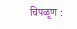चिपळूण :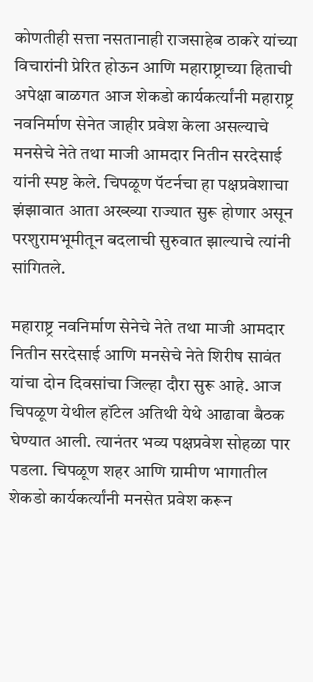कोणतीही सत्ता नसतानाही राजसाहेब ठाकरे यांच्या विचारांनी प्रेरित होऊन आणि महाराष्ट्राच्या हिताची अपेक्षा बाळगत आज शेकडो कार्यकर्त्यांनी महाराष्ट्र नवनिर्माण सेनेत जाहीर प्रवेश केला असल्याचे मनसेचे नेते तथा माजी आमदार नितीन सरदेसाई यांनी स्पष्ट केले. चिपळूण पॅटर्नचा हा पक्षप्रवेशाचा झंझावात आता अख्ख्या राज्यात सुरू होणार असून परशुरामभूमीतून बदलाची सुरुवात झाल्याचे त्यांनी सांगितले.

महाराष्ट्र नवनिर्माण सेनेचे नेते तथा माजी आमदार नितीन सरदेसाई आणि मनसेचे नेते शिरीष सावंत यांचा दोन दिवसांचा जिल्हा दौरा सुरू आहे. आज चिपळूण येथील हॉटेल अतिथी येथे आढावा बैठक घेण्यात आली. त्यानंतर भव्य पक्षप्रवेश सोहळा पार पडला. चिपळूण शहर आणि ग्रामीण भागातील शेकडो कार्यकर्त्यांनी मनसेत प्रवेश करून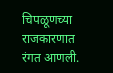चिपळूणच्या राजकारणात रंगत आणली.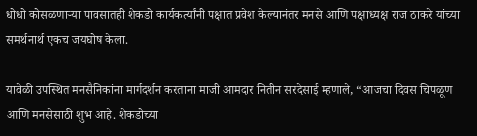धोधो कोसळणाऱ्या पावसातही शेकडो कार्यकर्त्यांनी पक्षात प्रवेश केल्यानंतर मनसे आणि पक्षाध्यक्ष राज ठाकरे यांच्या समर्थनार्थ एकच जयघोष केला.

यावेळी उपस्थित मनसैनिकांना मार्गदर्शन करताना माजी आमदार नितीन सरदेसाई म्हणाले, “आजचा दिवस चिपळूण आणि मनसेसाठी शुभ आहे. शेकडोच्या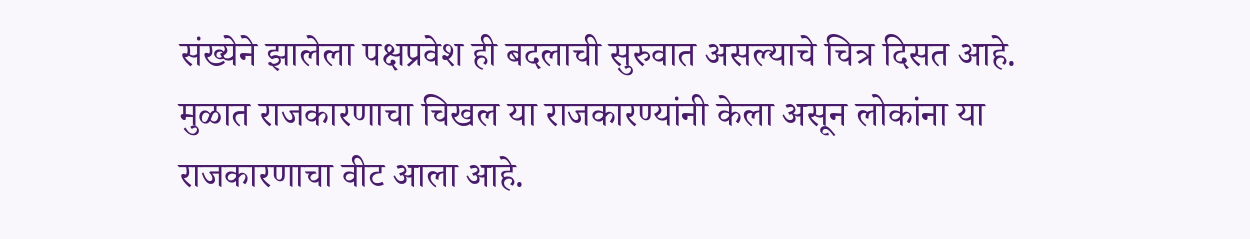संख्येने झालेला पक्षप्रवेश ही बदलाची सुरुवात असल्याचे चित्र दिसत आहे. मुळात राजकारणाचा चिखल या राजकारण्यांनी केला असून लोकांना या राजकारणाचा वीट आला आहे.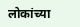लोकांच्या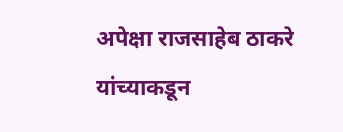अपेक्षा राजसाहेब ठाकरे यांच्याकडून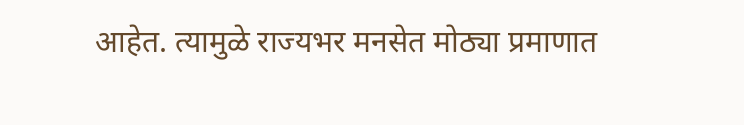आहेत. त्यामुळे राज्यभर मनसेत मोठ्या प्रमाणात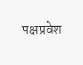पक्षप्रवेश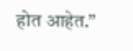होत आहेत.”